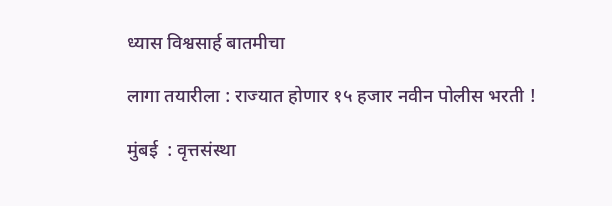ध्यास विश्वसार्ह बातमीचा

लागा तयारीला : राज्यात होणार १५ हजार नवीन पोलीस भरती !

मुंबई  : वृत्तसंस्था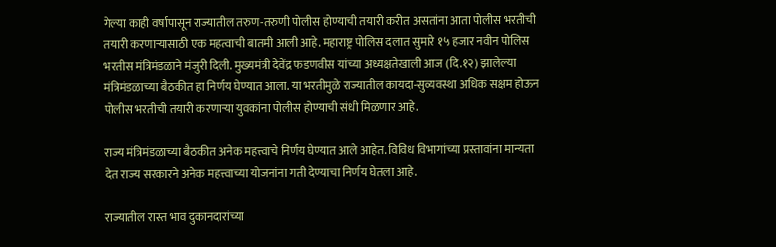गेल्या काही वर्षापासून राज्यातील तरुण-तरुणी पोलीस होण्याची तयारी करीत असतांना आता पोलीस भरतीची तयारी करणाऱ्यासाठी एक महत्वाची बातमी आली आहे. महाराष्ट्र पोलिस दलात सुमारे १५ हजार नवीन पोलिस भरतीस मंत्रिमंडळाने मंजुरी दिली. मुख्यमंत्री देवेंद्र फडणवीस यांच्या अध्यक्षतेखाली आज (दि.१२) झालेल्या मंत्रिमंडळाच्या बैठकीत हा निर्णय घेण्यात आला. या भरतीमुळे राज्यातील कायदा-सुव्यवस्था अधिक सक्षम होऊन पोलीस भरतीची तयारी करणाऱ्या युवकांना पोलीस होण्याची संधी मिळणार आहे.

राज्य मंत्रिमंडळाच्या बैठकीत अनेक महत्त्वाचे निर्णय घेण्यात आले आहेत. विविध विभागांच्या प्रस्तावांना मान्यता देत राज्य सरकारने अनेक महत्त्वाच्या योजनांना गती देण्याचा निर्णय घेतला आहे.

राज्यातील रास्त भाव दुकानदारांच्या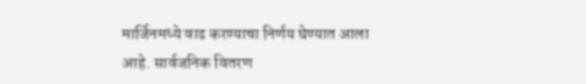मार्जिनमध्ये वाढ करण्याचा निर्णय घेण्यात आला आहे. सार्वजनिक वितरण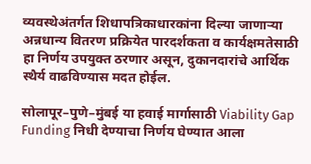व्यवस्थेअंतर्गत शिधापत्रिकाधारकांना दिल्या जाणाऱ्या अन्नधान्य वितरण प्रक्रियेत पारदर्शकता व कार्यक्षमतेसाठी हा निर्णय उपयुक्त ठरणार असून, दुकानदारांचे आर्थिक स्थैर्य वाढविण्यास मदत होईल.

सोलापूर–पुणे–मुंबई या हवाई मार्गासाठी Viability Gap Funding निधी देण्याचा निर्णय घेण्यात आला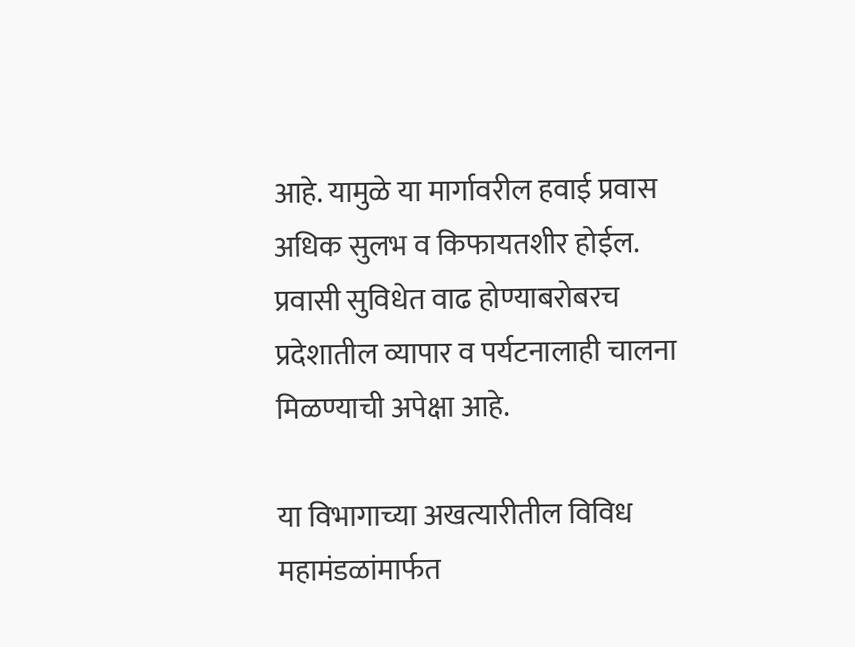आहे. यामुळे या मार्गावरील हवाई प्रवास अधिक सुलभ व किफायतशीर होईल. प्रवासी सुविधेत वाढ होण्याबरोबरच प्रदेशातील व्यापार व पर्यटनालाही चालना मिळण्याची अपेक्षा आहे.

या विभागाच्या अखत्यारीतील विविध महामंडळांमार्फत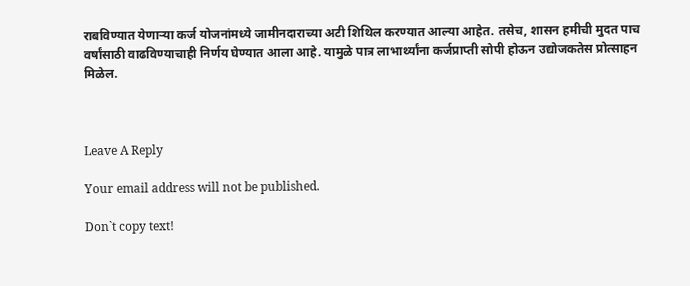राबविण्यात येणाऱ्या कर्ज योजनांमध्ये जामीनदाराच्या अटी शिथिल करण्यात आल्या आहेत. तसेच, शासन हमीची मुदत पाच वर्षांसाठी वाढविण्याचाही निर्णय घेण्यात आला आहे. यामुळे पात्र लाभार्थ्यांना कर्जप्राप्ती सोपी होऊन उद्योजकतेस प्रोत्साहन मिळेल.



Leave A Reply

Your email address will not be published.

Don`t copy text!